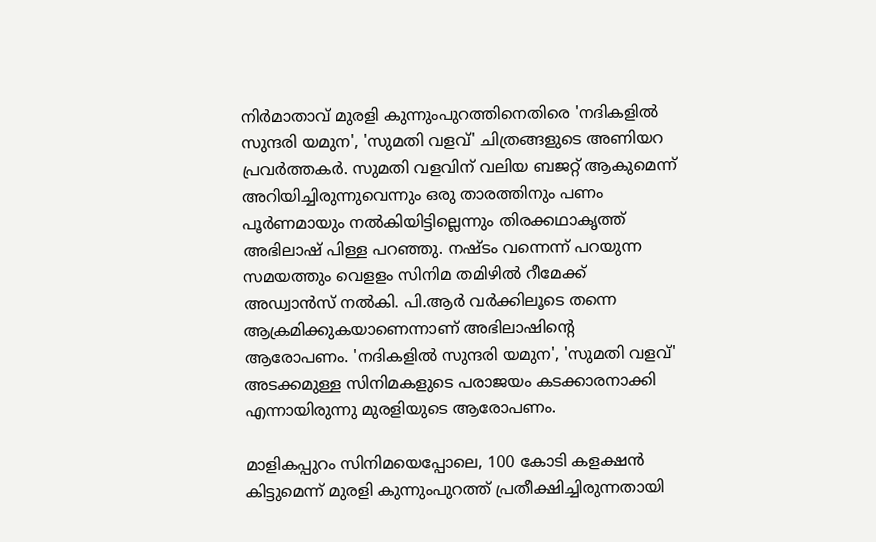നിര്‍മാതാവ് മുരളി കുന്നുംപുറത്തിനെതിരെ 'നദികളിൽ സുന്ദരി യമുന', 'സുമതി വളവ്' ചിത്രങ്ങളുടെ അണിയറ പ്രവര്‍ത്തകര്‍. സുമതി വളവിന് വലിയ ബജറ്റ് ആകുമെന്ന് അറിയിച്ചിരുന്നുവെന്നും ഒരു താരത്തിനും പണം പൂര്‍ണമായും നല്‍കിയിട്ടില്ലെന്നും തിരക്കഥാകൃത്ത് അഭിലാഷ് പിള്ള പറഞ്ഞു. നഷ്ടം വന്നെന്ന് പറയുന്ന സമയത്തും വെളളം സിനിമ തമിഴില്‍ റീമേക്ക് അഡ്വാന്‍സ് നല്‍കി. പി.ആര്‍ വര്‍ക്കിലൂടെ തന്നെ ആക്രമിക്കുകയാണെന്നാണ് അഭിലാഷിന്‍റെ ആരോപണം. 'നദികളിൽ സുന്ദരി യമുന', 'സുമതി വളവ്' അടക്കമുള്ള സിനിമകളുടെ പരാജയം കടക്കാരനാക്കി എന്നായിരുന്നു മുരളിയുടെ ആരോപണം.

മാളികപ്പുറം സിനിമയെപ്പോലെ, 100 കോടി കളക്ഷൻ കിട്ടുമെന്ന് മുരളി കുന്നുംപുറത്ത് പ്രതീക്ഷിച്ചിരുന്നതായി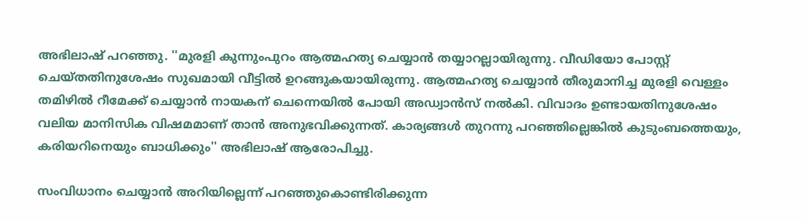അഭിലാഷ് പറഞ്ഞു. ''മുരളി കുന്നുംപുറം ആത്മഹത്യ ചെയ്യാൻ തയ്യാറല്ലായിരുന്നു. വീഡിയോ പോസ്റ്റ് ചെയ്തതിനുശേഷം സുഖമായി വീട്ടിൽ ഉറങ്ങുകയായിരുന്നു. ആത്മഹത്യ ചെയ്യാൻ തീരുമാനിച്ച മുരളി വെള്ളം തമിഴിൽ റീമേക്ക് ചെയ്യാൻ നായകന് ചെന്നെയിൽ പോയി അഡ്വാൻസ് നൽകി. വിവാദം ഉണ്ടായതിനുശേഷം വലിയ മാനിസിക വിഷമമാണ് താൻ അനുഭവിക്കുന്നത്. കാര്യങ്ങൾ തുറന്നു പറഞ്ഞില്ലെങ്കിൽ കുടുംബത്തെയും, കരിയറിനെയും ബാധിക്കും'' അഭിലാഷ് ആരോപിച്ചു.

സംവിധാനം ചെയ്യാൻ അറിയില്ലെന്ന് പറഞ്ഞുകൊണ്ടിരിക്കുന്ന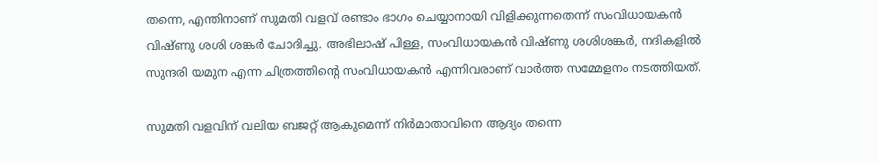തന്നെ, എന്തിനാണ് സുമതി വളവ് രണ്ടാം ഭാഗം ചെയ്യാനായി വിളിക്കുന്നതെന്ന് സംവിധായകൻ വിഷ്ണു ശശി ശങ്കര്‍ ചോദിച്ചു. അഭിലാഷ് പിള്ള, സംവിധായകന്‍ വിഷ്ണു ശശിശങ്കർ, നദികളിൽ സുന്ദരി യമുന എന്ന ചിത്രത്തിന്‍റെ സംവിധായകന്‍ എന്നിവരാണ് വാര്‍ത്ത സമ്മേളനം നടത്തിയത്.

സുമതി വളവിന് വലിയ ബജറ്റ് ആകുമെന്ന് നിർമാതാവിനെ ആദ്യം തന്നെ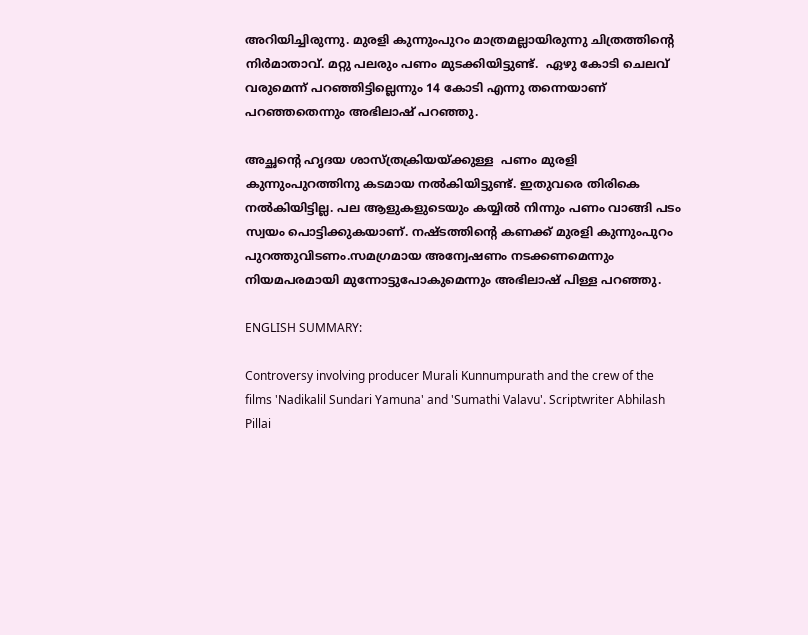അറിയിച്ചിരുന്നു. മുരളി കുന്നുംപുറം മാത്രമല്ലായിരുന്നു ചിത്രത്തിന്‍റെ നിര്‍മാതാവ്. മറ്റു പലരും പണം മുടക്കിയിട്ടുണ്ട്.  ഏഴു കോടി ചെലവ് വരുമെന്ന് പറഞ്ഞിട്ടില്ലെന്നും 14 കോടി എന്നു തന്നെയാണ് പറഞ്ഞതെന്നും അഭിലാഷ് പറഞ്ഞു.

അച്ഛന്‍റെ ഹൃദയ ശാസ്ത്രക്രിയയ്ക്കുള്ള  പണം മുരളി കുന്നുംപുറത്തിനു കടമായ നൽകിയിട്ടുണ്ട്. ഇതുവരെ തിരികെ നൽകിയിട്ടില്ല. പല ആളുകളുടെയും കയ്യിൽ നിന്നും പണം വാങ്ങി പടം സ്വയം പൊട്ടിക്കുകയാണ്. നഷ്ടത്തിന്‍റെ കണക്ക് മുരളി കുന്നുംപുറം പുറത്തുവിടണം.സമഗ്രമായ അന്വേഷണം നടക്കണമെന്നും  നിയമപരമായി മുന്നോട്ടുപോകുമെന്നും അഭിലാഷ് പിള്ള പറഞ്ഞു.

ENGLISH SUMMARY:

Controversy involving producer Murali Kunnumpurath and the crew of the films 'Nadikalil Sundari Yamuna' and 'Sumathi Valavu'. Scriptwriter Abhilash Pillai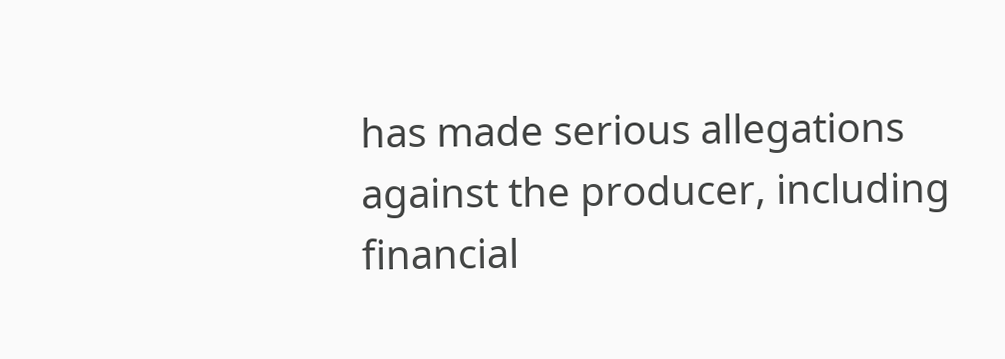has made serious allegations against the producer, including financial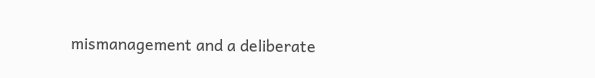mismanagement and a deliberate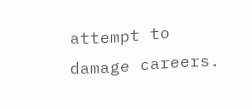attempt to damage careers.